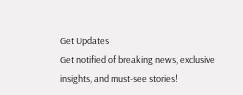Get Updates
Get notified of breaking news, exclusive insights, and must-see stories!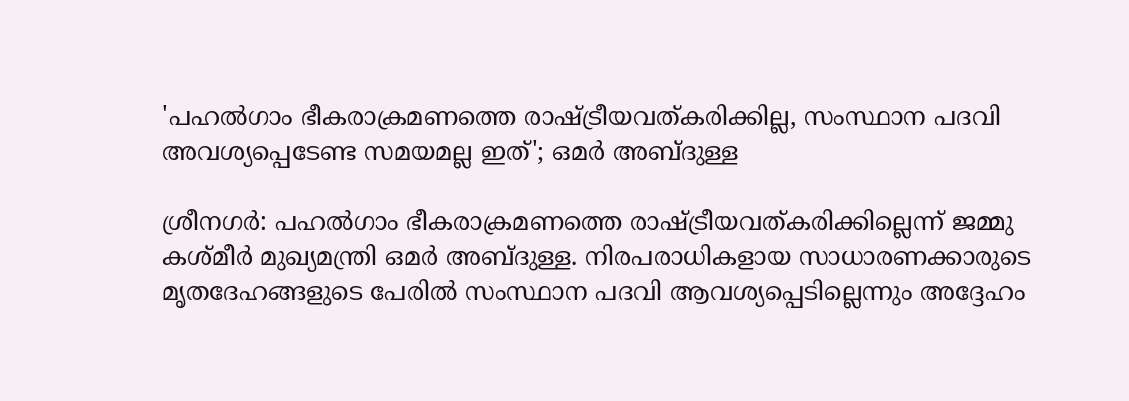'പഹൽഗാം ഭീകരാക്രമണത്തെ രാഷ്ട്രീയവത്കരിക്കില്ല, സംസ്ഥാന പദവി അവശ്യപ്പെടേണ്ട സമയമല്ല ഇത്'; ഒമർ അബ്‌ദുള്ള

ശ്രീനഗർ: പഹൽഗാം ഭീകരാക്രമണത്തെ രാഷ്ട്രീയവത്കരിക്കില്ലെന്ന് ജമ്മു കശ്‌മീർ മുഖ്യമന്ത്രി ഒമർ അബ്‌ദുള്ള. നിരപരാധികളായ സാധാരണക്കാരുടെ മൃതദേഹങ്ങളുടെ പേരിൽ സംസ്ഥാന പദവി ആവശ്യപ്പെടില്ലെന്നും അദ്ദേഹം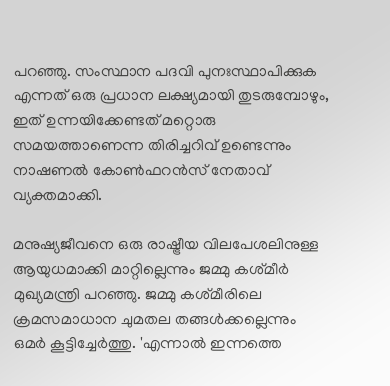പറഞ്ഞു. സംസ്ഥാന പദവി പുനഃസ്ഥാപിക്കുക എന്നത് ഒരു പ്രധാന ലക്ഷ്യമായി തുടരുമ്പോഴും, ഇത് ഉന്നയിക്കേണ്ടത് മറ്റൊരു സമയത്താണെന്ന തിരിച്ചറിവ് ഉണ്ടെന്നും നാഷണൽ കോൺഫറൻസ് നേതാവ് വ്യക്തമാക്കി.

മനുഷ്യജീവനെ ഒരു രാഷ്ട്രീയ വിലപേശലിനുള്ള ആയുധമാക്കി മാറ്റില്ലെന്നും ജമ്മു കശ്‌മീർ മുഖ്യമന്ത്രി പറഞ്ഞു. ജമ്മു കശ്‌മീരിലെ ക്രമസമാധാന ചുമതല തങ്ങൾക്കല്ലെന്നും ഒമർ കൂട്ടിച്ചേർത്തു. 'എന്നാൽ ഇന്നത്തെ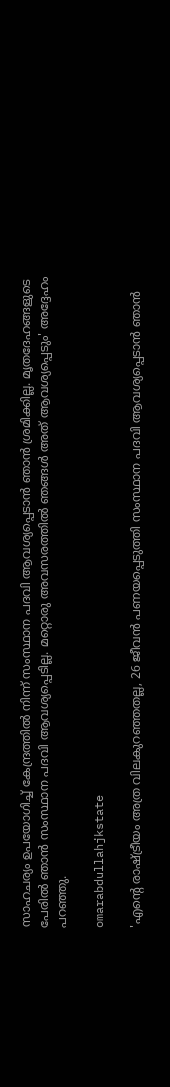സാഹചര്യം ഉപയോഗിച്ച് കേന്ദ്രത്തിൽ നിന്ന് സംസ്ഥാന പദവി ആവശ്യപ്പെടാൻ ഞാൻ ശ്രമിക്കില്ല. മൃതദേഹങ്ങളുടെ പേരിൽ ഞാൻ സംസ്ഥാന പദവി ആവശ്യപ്പെടില്ല. മറ്റൊരു അവസരത്തിൽ ഞങ്ങൾ അത് ആവശ്യപ്പെടും' അദ്ദേഹം പറഞ്ഞു.

omarabdullahjkstate

'എന്റെ രാഷ്ട്രീയം അത്ര വിലകുറഞ്ഞതല്ല, 26 ജീവൻ പണയപ്പെടുത്തി സംസ്ഥാന പദവി ആവശ്യപ്പെടാൻ ഞാൻ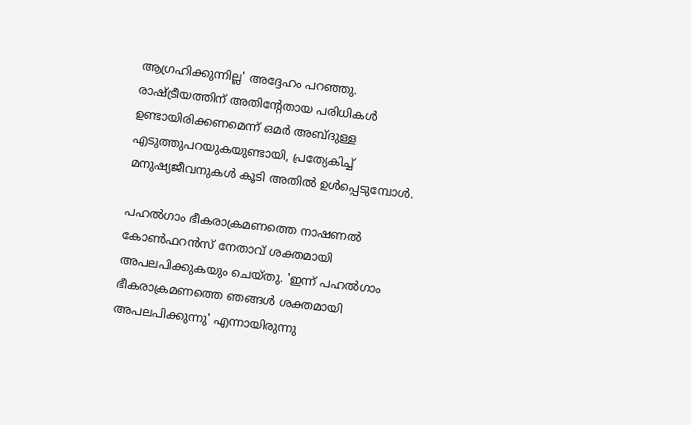ആഗ്രഹിക്കുന്നില്ല' അദ്ദേഹം പറഞ്ഞു. രാഷ്ട്രീയത്തിന് അതിന്റേതായ പരിധികൾ ഉണ്ടായിരിക്കണമെന്ന് ഒമർ അബ്‌ദുള്ള എടുത്തുപറയുകയുണ്ടായി, പ്രത്യേകിച്ച് മനുഷ്യജീവനുകൾ കൂടി അതിൽ ഉൾപ്പെടുമ്പോൾ.

പഹൽഗാം ഭീകരാക്രമണത്തെ നാഷണൽ കോൺഫറൻസ് നേതാവ് ശക്തമായി അപലപിക്കുകയും ചെയ്‌തു. 'ഇന്ന് പഹൽഗാം ഭീകരാക്രമണത്തെ ഞങ്ങൾ ശക്തമായി അപലപിക്കുന്നു' എന്നായിരുന്നു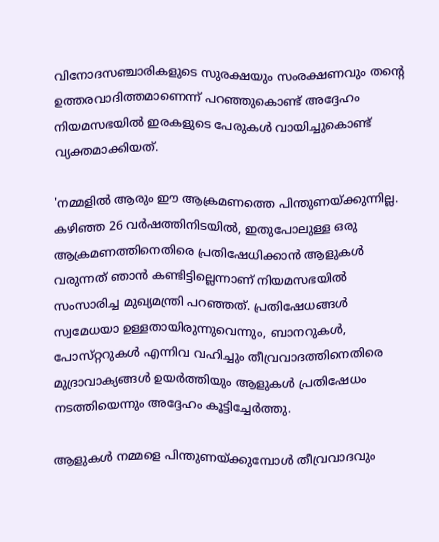വിനോദസഞ്ചാരികളുടെ സുരക്ഷയും സംരക്ഷണവും തന്റെ ഉത്തരവാദിത്തമാണെന്ന് പറഞ്ഞുകൊണ്ട് അദ്ദേഹം നിയമസഭയിൽ ഇരകളുടെ പേരുകൾ വായിച്ചുകൊണ്ട് വ്യക്തമാക്കിയത്.

'നമ്മളിൽ ആരും ഈ ആക്രമണത്തെ പിന്തുണയ്ക്കുന്നില്ല. കഴിഞ്ഞ 26 വർഷത്തിനിടയിൽ, ഇതുപോലുള്ള ഒരു ആക്രമണത്തിനെതിരെ പ്രതിഷേധിക്കാൻ ആളുകൾ വരുന്നത് ഞാൻ കണ്ടിട്ടില്ലെന്നാണ് നിയമസഭയിൽ സംസാരിച്ച മുഖ്യമന്ത്രി പറഞ്ഞത്. പ്രതിഷേധങ്ങൾ സ്വമേധയാ ഉള്ളതായിരുന്നുവെന്നും, ബാനറുകൾ, പോസ്‌റ്ററുകൾ എന്നിവ വഹിച്ചും തീവ്രവാദത്തിനെതിരെ മുദ്രാവാക്യങ്ങൾ ഉയർത്തിയും ആളുകൾ പ്രതിഷേധം നടത്തിയെന്നും അദ്ദേഹം കൂട്ടിച്ചേർത്തു.

ആളുകൾ നമ്മളെ പിന്തുണയ്ക്കുമ്പോൾ തീവ്രവാദവും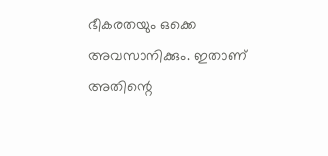ഭീകരതയും ഒക്കെ അവസാനിക്കും. ഇതാണ് അതിന്റെ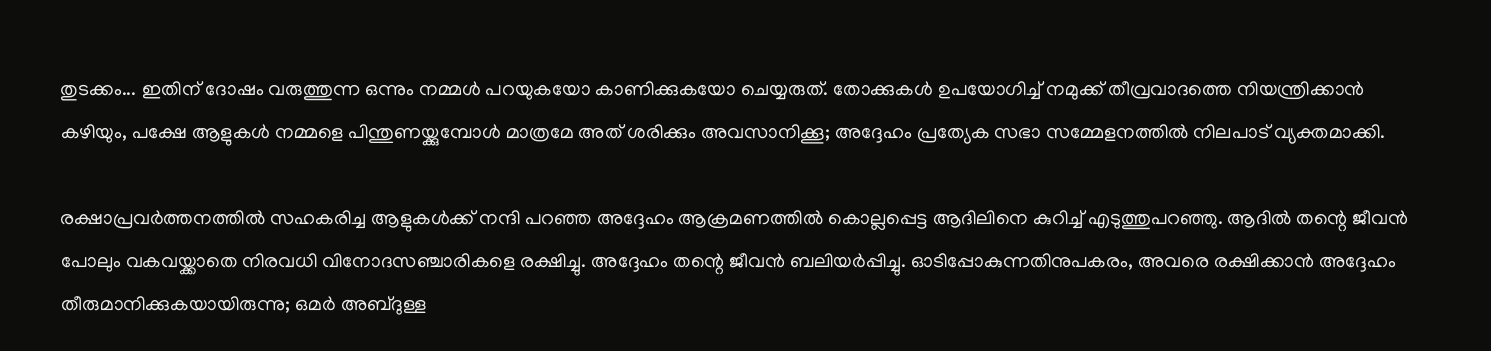തുടക്കം... ഇതിന് ദോഷം വരുത്തുന്ന ഒന്നും നമ്മൾ പറയുകയോ കാണിക്കുകയോ ചെയ്യരുത്. തോക്കുകൾ ഉപയോഗിച്ച് നമുക്ക് തീവ്രവാദത്തെ നിയന്ത്രിക്കാൻ കഴിയും, പക്ഷേ ആളുകൾ നമ്മളെ പിന്തുണയ്ക്കുമ്പോൾ മാത്രമേ അത് ശരിക്കും അവസാനിക്കൂ; അദ്ദേഹം പ്രത്യേക സഭാ സമ്മേളനത്തിൽ നിലപാട് വ്യക്തമാക്കി.

രക്ഷാപ്രവർത്തനത്തിൽ സഹകരിച്ച ആളുകൾക്ക് നന്ദി പറഞ്ഞ അദ്ദേഹം ആക്രമണത്തിൽ കൊല്ലപ്പെട്ട ആദിലിനെ കുറിച്ച് എടുത്തുപറഞ്ഞു. ആദിൽ തന്റെ ജീവൻ പോലും വകവയ്ക്കാതെ നിരവധി വിനോദസഞ്ചാരികളെ രക്ഷിച്ചു. അദ്ദേഹം തന്റെ ജീവൻ ബലിയർപ്പിച്ചു. ഓടിപ്പോകുന്നതിനുപകരം, അവരെ രക്ഷിക്കാൻ അദ്ദേഹം തീരുമാനിക്കുകയായിരുന്നു; ഒമർ അബ്‌ദുള്ള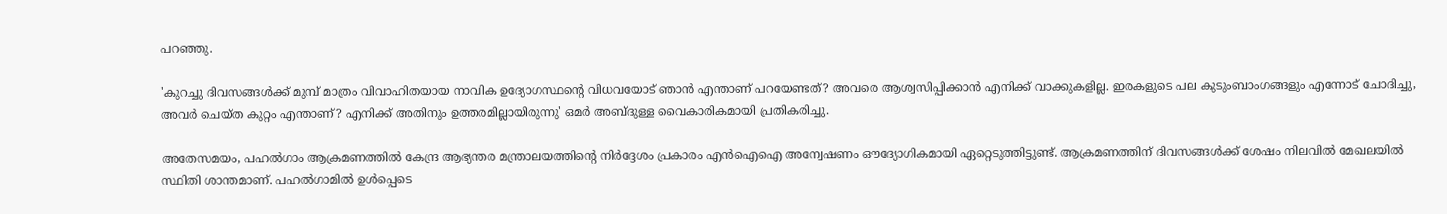പറഞ്ഞു.

'കുറച്ചു ദിവസങ്ങൾക്ക് മുമ്പ് മാത്രം വിവാഹിതയായ നാവിക ഉദ്യോഗസ്ഥന്റെ വിധവയോട് ഞാൻ എന്താണ് പറയേണ്ടത്? അവരെ ആശ്വസിപ്പിക്കാൻ എനിക്ക് വാക്കുകളില്ല. ഇരകളുടെ പല കുടുംബാംഗങ്ങളും എന്നോട് ചോദിച്ചു, അവർ ചെയ്‌ത കുറ്റം എന്താണ്? എനിക്ക് അതിനും ഉത്തരമില്ലായിരുന്നു' ഒമർ അബ്‌ദുള്ള വൈകാരികമായി പ്രതികരിച്ചു.

അതേസമയം, പഹൽഗാം ആക്രമണത്തിൽ കേന്ദ്ര ആഭ്യന്തര മന്ത്രാലയത്തിന്റെ നിർദ്ദേശം പ്രകാരം എൻഐഐ അന്വേഷണം ഔദ്യോഗികമായി ഏറ്റെടുത്തിട്ടുണ്ട്. ആക്രമണത്തിന് ദിവസങ്ങൾക്ക് ശേഷം നിലവിൽ മേഖലയിൽ സ്ഥിതി ശാന്തമാണ്. പഹൽഗാമിൽ ഉൾപ്പെടെ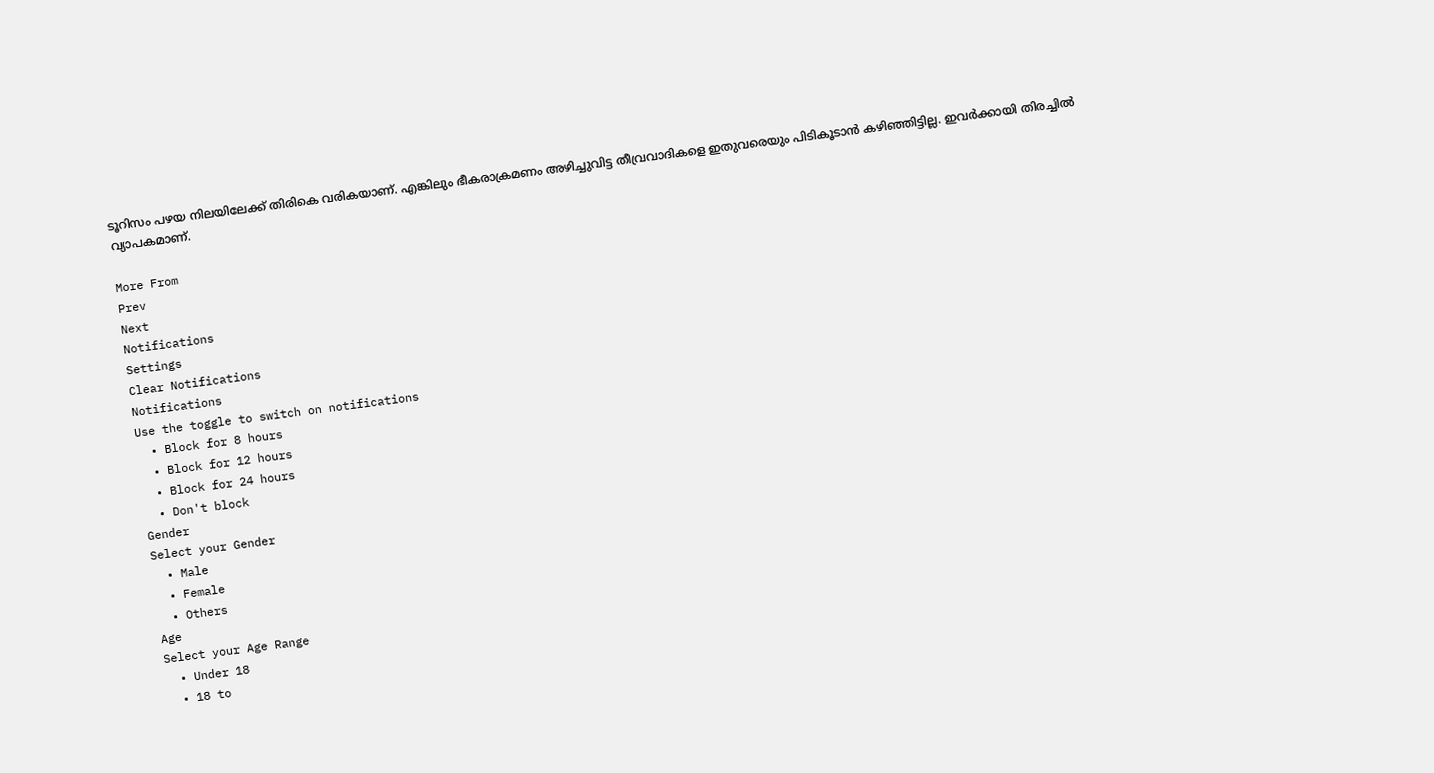ടൂറിസം പഴയ നിലയിലേക്ക് തിരികെ വരികയാണ്. എങ്കിലും ഭീകരാക്രമണം അഴിച്ചുവിട്ട തീവ്രവാദികളെ ഇതുവരെയും പിടികൂടാൻ കഴിഞ്ഞിട്ടില്ല. ഇവർക്കായി തിരച്ചിൽ വ്യാപകമാണ്.

More From
Prev
Next
Notifications
Settings
Clear Notifications
Notifications
Use the toggle to switch on notifications
  • Block for 8 hours
  • Block for 12 hours
  • Block for 24 hours
  • Don't block
Gender
Select your Gender
  • Male
  • Female
  • Others
Age
Select your Age Range
  • Under 18
  • 18 to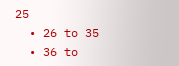25
  • 26 to 35
  • 36 to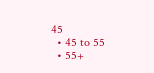45
  • 45 to 55
  • 55+